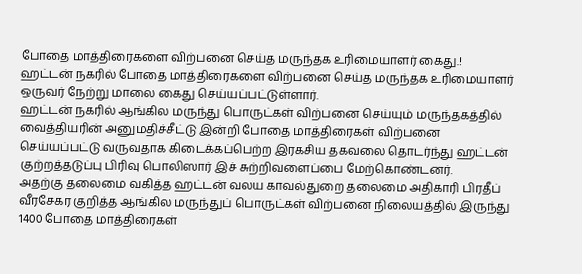போதை மாத்திரைகளை விற்பனை செய்த மருந்தக உரிமையாளர் கைது.!
ஹட்டன் நகரில் போதை மாத்திரைகளை விற்பனை செய்த மருந்தக உரிமையாளர் ஒருவர் நேற்று மாலை கைது செய்யப்பட்டுள்ளார்.
ஹட்டன் நகரில் ஆங்கில மருந்து பொருட்கள் விற்பனை செய்யும் மருந்தகத்தில் வைத்தியரின் அனுமதிச்சீட்டு இன்றி போதை மாத்திரைகள் விற்பனை செய்யப்பட்டு வருவதாக கிடைக்கப்பெற்ற இரகசிய தகவலை தொடர்ந்து ஹட்டன் குற்றத்தடுப்பு பிரிவு பொலிஸார் இச் சுற்றிவளைப்பை மேற்கொண்டனர்.
அதற்கு தலைமை வகித்த ஹட்டன் வலய காவல்துறை தலைமை அதிகாரி பிரதீப் வீரசேகர குறித்த ஆங்கில மருந்துப் பொருட்கள் விற்பனை நிலையத்தில் இருந்து 1400 போதை மாத்திரைகள்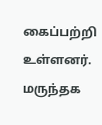கைப்பற்றி உள்ளனர்.
மருந்தக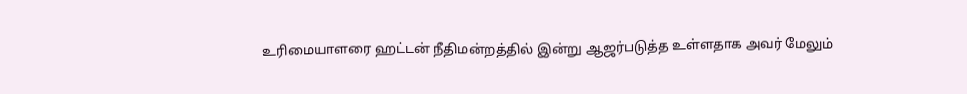உரிமையாளரை ஹட்டன் நீதிமன்றத்தில் இன்று ஆஜர்படுத்த உள்ளதாக அவர் மேலும்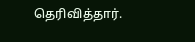தெரிவித்தார்.